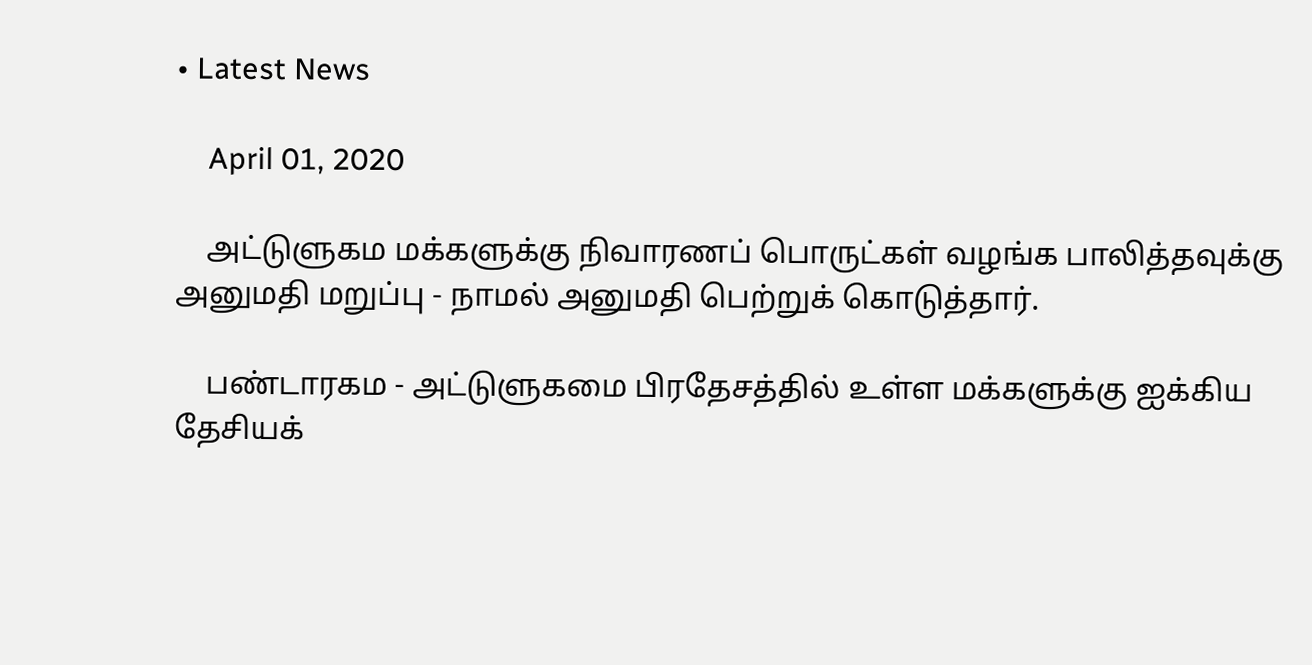• Latest News

    April 01, 2020

    அட்டுளுகம மக்களுக்கு நிவாரணப் பொருட்கள் வழங்க பாலித்தவுக்கு அனுமதி மறுப்பு - நாமல் அனுமதி பெற்றுக் கொடுத்தார்.

    பண்டாரகம - அட்டுளுகமை பிரதேசத்தில் உள்ள மக்களுக்கு ஐக்கிய தேசியக்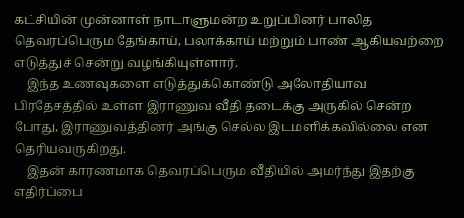கட்சியின் முன்னாள் நாடாளுமன்ற உறுப்பினர் பாலித தெவரப்பெரும தேங்காய், பலாக்காய் மற்றும் பாண் ஆகியவற்றை எடுத்துச் சென்று வழங்கியுள்ளார்.
    இந்த உணவுகளை எடுத்துக்கொண்டு அலோதியாவ பிரதேசத்தில் உள்ள இராணுவ வீதி தடைக்கு அருகில் சென்ற போது, இராணுவத்தினர் அங்கு செல்ல இடமளிக்கவில்லை என தெரியவருகிறது.
    இதன் காரணமாக தெவரப்பெரும வீதியில் அமர்ந்து இதற்கு எதிர்ப்பை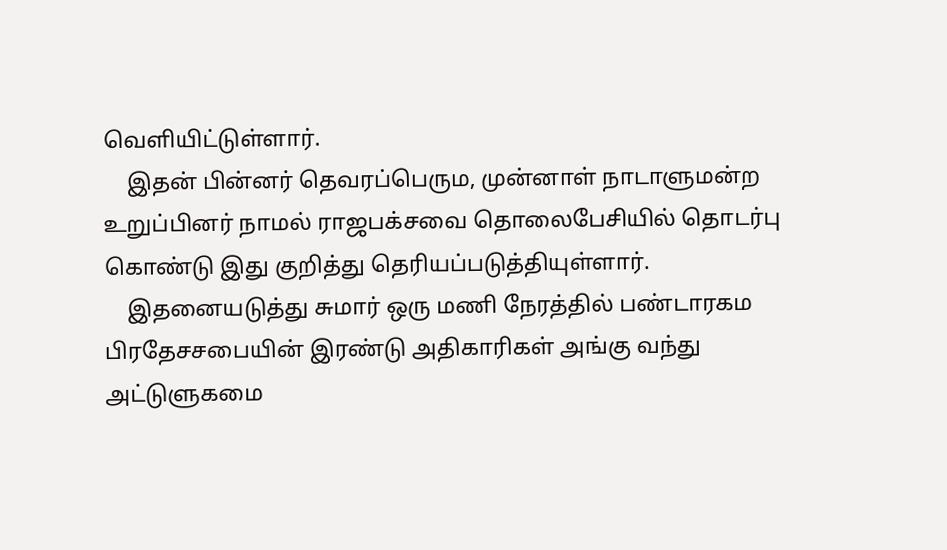வெளியிட்டுள்ளார்.
    இதன் பின்னர் தெவரப்பெரும, முன்னாள் நாடாளுமன்ற உறுப்பினர் நாமல் ராஜபக்சவை தொலைபேசியில் தொடர்பு கொண்டு இது குறித்து தெரியப்படுத்தியுள்ளார்.
    இதனையடுத்து சுமார் ஒரு மணி நேரத்தில் பண்டாரகம பிரதேசசபையின் இரண்டு அதிகாரிகள் அங்கு வந்து அட்டுளுகமை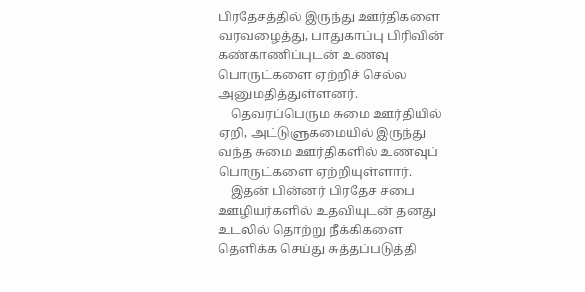பிரதேசத்தில் இருந்து ஊர்திகளை வரவழைத்து, பாதுகாப்பு பிரிவின் கண்காணிப்புடன் உணவு பொருட்களை ஏற்றிச் செல்ல அனுமதித்துள்ளனர்.
    தெவரப்பெரும சுமை ஊர்தியில் ஏறி, அட்டுளுகமையில் இருந்து வந்த சுமை ஊர்திகளில் உணவுப் பொருட்களை ஏற்றியுள்ளார்.
    இதன் பின்னர் பிரதேச சபை ஊழியர்களில் உதவியுடன் தனது உடலில் தொற்று நீக்கிகளை தெளிக்க செய்து சுத்தப்படுத்தி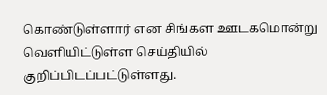கொண்டுள்ளார் என சிங்கள ஊடகமொன்று வெளியிட்டுள்ள செய்தியில் குறிப்பிடப்பட்டுள்ளது.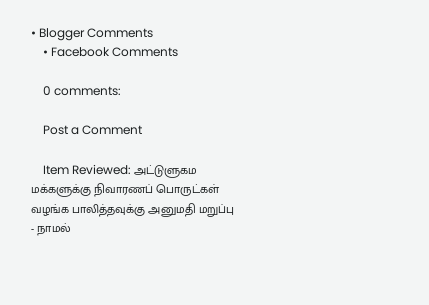• Blogger Comments
    • Facebook Comments

    0 comments:

    Post a Comment

    Item Reviewed: அட்டுளுகம மக்களுக்கு நிவாரணப் பொருட்கள் வழங்க பாலித்தவுக்கு அனுமதி மறுப்பு - நாமல்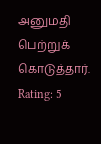அனுமதி பெற்றுக் கொடுத்தார். Rating: 5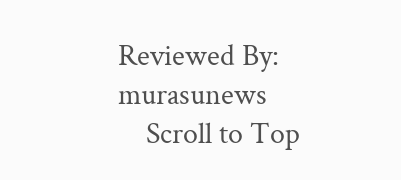Reviewed By: murasunews
    Scroll to Top